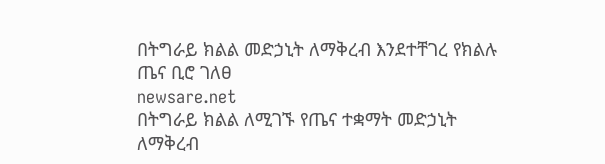በትግራይ ክልል መድኃኒት ለማቅረብ እንደተቸገረ የክልሉ ጤና ቢሮ ገለፀ
newsare.net
በትግራይ ክልል ለሚገኙ የጤና ተቋማት መድኃኒት ለማቅረብ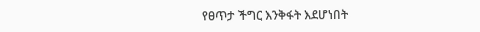የፀጥታ ችግር እንቅፋት እደሆነበት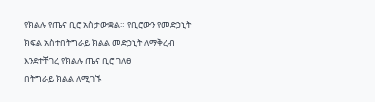የክልሉ የጤና ቢሮ አስታውቋል። የቢሮውን የመድኃኒት ክፍል አስተበትግራይ ክልል መድኃኒት ለማቅረብ እንደተቸገረ የክልሉ ጤና ቢሮ ገለፀ
በትግራይ ክልል ለሚገኙ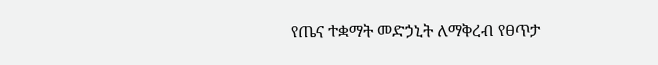የጤና ተቋማት መድኃኒት ለማቅረብ የፀጥታ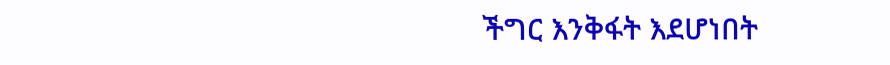ችግር እንቅፋት እደሆነበት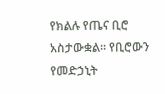የክልሉ የጤና ቢሮ አስታውቋል። የቢሮውን የመድኃኒት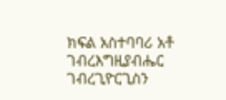ክፍል አስተባባሪ አቶ ገብረእግዚያብሔር ገብረጊዮርጊስን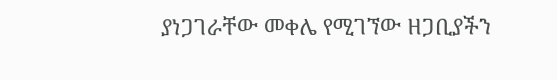ያነጋገራቸው መቀሌ የሚገኘው ዘጋቢያችን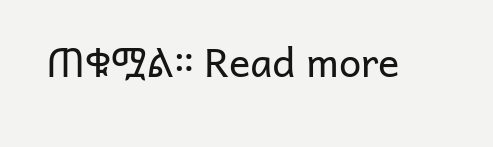ጠቁሟል። Read more